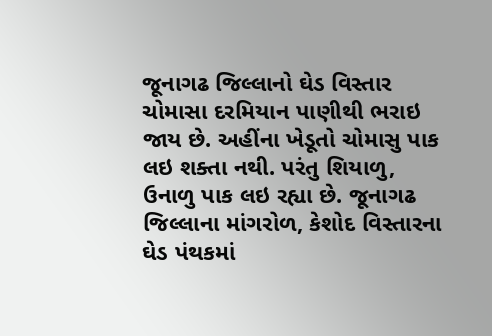જૂનાગઢ જિલ્લાનો ઘેડ વિસ્તાર ચોમાસા દરમિયાન પાણીથી ભરાઇ જાય છે. અહીંના ખેડૂતો ચોમાસુ પાક લઇ શક્તા નથી. પરંતુ શિયાળુ, ઉનાળુ પાક લઇ રહ્યા છે. જૂનાગઢ જિલ્લાના માંગરોળ, કેશોદ વિસ્તારના ઘેડ પંથકમાં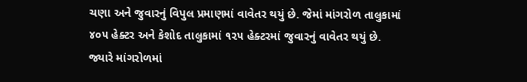ચણા અને જુવારનું વિપુલ પ્રમાણમાં વાવેતર થયું છે. જેમાં માંગરોળ તાલુકામાં ૪૦૫ હેક્ટર અને કેશોદ તાલુકામાં ૧૨૫ હેક્ટરમાં જુવારનું વાવેતર થયું છે. જ્યારે માંગરોળમાં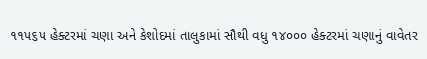૧૧૫૬૫ હેક્ટરમાં ચણા અને કેશોદમાં તાલુકામાં સૌથી વધુ ૧૪૦૦૦ હેક્ટરમાં ચણાનું વાવેતર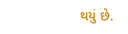થયું છે.